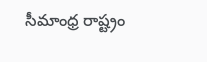సీమాంధ్ర రాష్ట్రం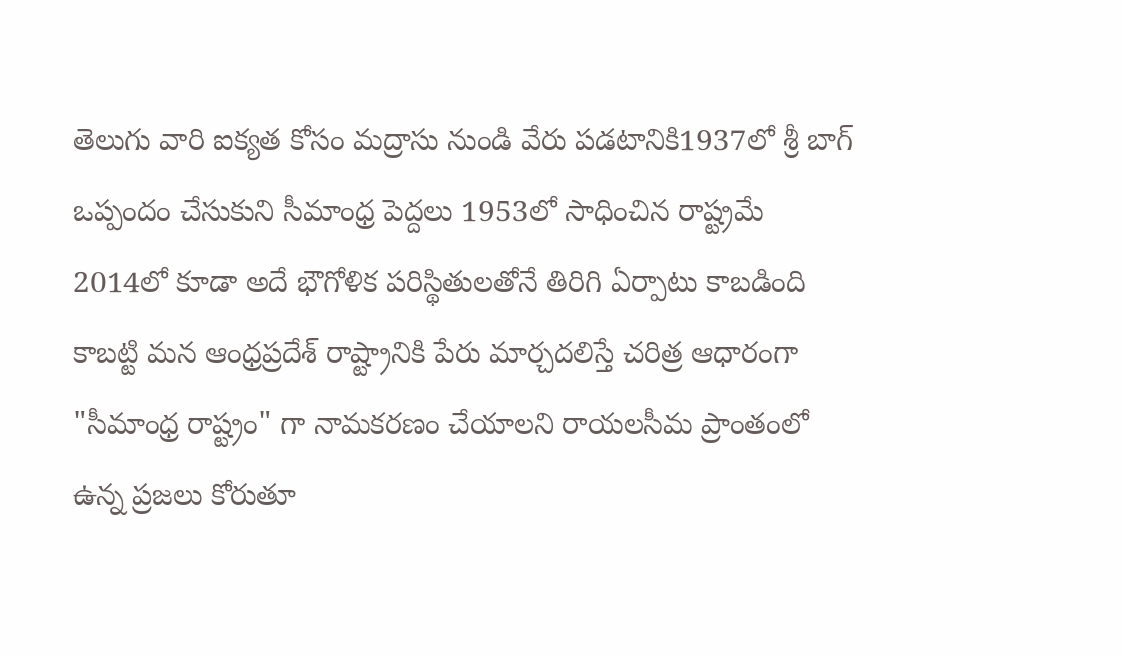తెలుగు వారి ఐక్యత కోసం మద్రాసు నుండి వేరు పడటానికి1937లో శ్రీ బాగ్ ఒప్పందం చేసుకుని సీమాంధ్ర పెద్దలు 1953లో సాధించిన రాష్ట్రమే 2014లో కూడా అదే భౌగోళిక పరిస్థితులతోనే తిరిగి ఏర్పాటు కాబడింది కాబట్టి మన ఆంధ్రప్రదేశ్ రాష్ట్రానికి పేరు మార్చదలిస్తే చరిత్ర ఆధారంగా "సీమాంధ్ర రాష్ట్రం" గా నామకరణం చేయాలని రాయలసీమ ప్రాంతంలో ఉన్న ప్రజలు కోరుతూ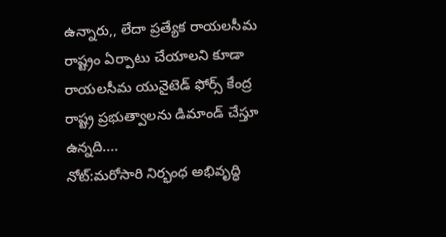ఉన్నారు,, లేదా ప్రత్యేక రాయలసీమ రాష్ట్రం ఏర్పాటు చేయాలని కూడా రాయలసీమ యునైటెడ్ ఫోర్స్ కేంద్ర రాష్ట్ర ప్రభుత్వాలను డిమాండ్ చేస్తూ ఉన్నది....
నోట్:మరోసారి నిర్భంధ అభివృద్ధి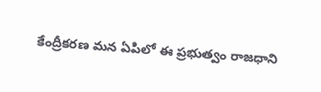కేంద్రీకరణ మన ఏపిలో ఈ ప్రభుత్వం రాజధాని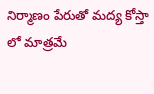నిర్మాణం పేరుతో మద్య కోస్తా లో మాత్రమే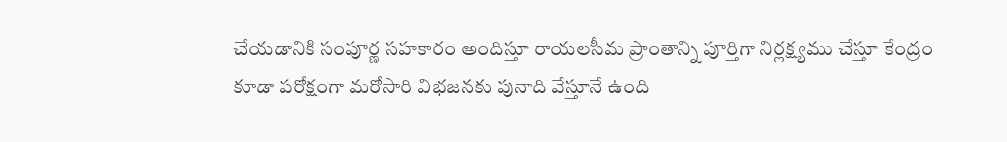చేయడానికి సంపూర్ణ సహకారం అందిస్తూ రాయలసీమ ప్రాంతాన్ని పూర్తిగా నిర్లక్ష్యము చేస్తూ కేంద్రం కూడా పరోక్షంగా మరోసారి విభజనకు పునాది వేస్తూనే ఉంది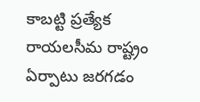కాబట్టి ప్రత్యేక రాయలసీమ రాష్ట్రం ఏర్పాటు జరగడం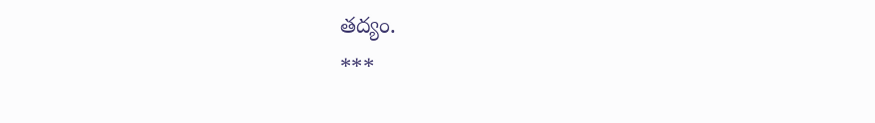తద్యం.
***